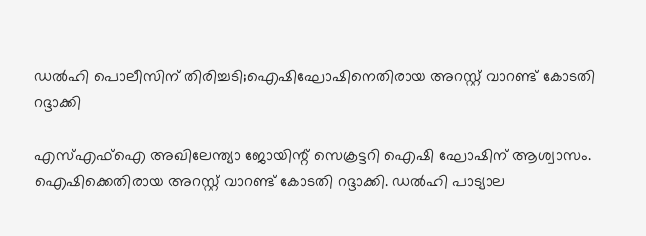ഡല്‍ഹി പൊലീസിന് തിരിച്ചടി;ഐഷിഘോഷിനെതിരായ അറസ്റ്റ് വാറണ്ട് കോടതി റദ്ദാക്കി

എസ്എഫ്‌ഐ അഖിലേന്ത്യാ ജോയിന്റ് സെക്രട്ടറി ഐഷി ഘോഷിന് ആശ്വാസം. ഐഷിക്കെതിരായ അറസ്റ്റ് വാറണ്ട് കോടതി റദ്ദാക്കി. ഡല്‍ഹി പാട്യാല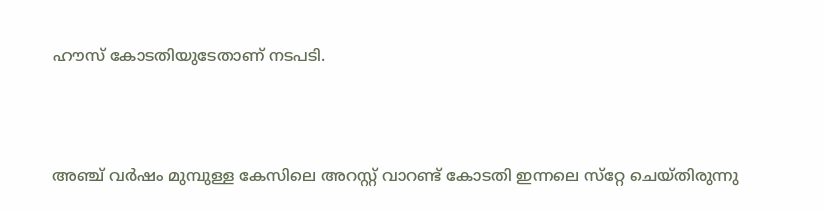ഹൗസ് കോടതിയുടേതാണ് നടപടി.



അഞ്ച് വര്‍ഷം മുമ്പുള്ള കേസിലെ അറസ്റ്റ് വാറണ്ട് കോടതി ഇന്നലെ സ്‌റ്റേ ചെയ്തിരുന്നു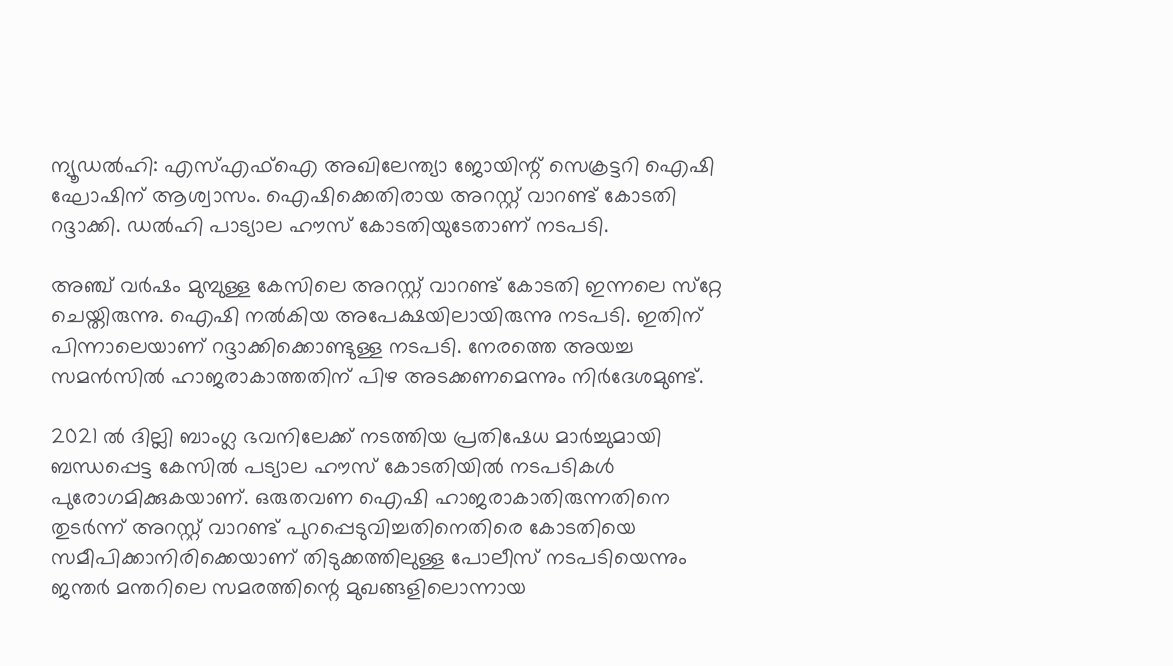ന്യൂഡല്‍ഹി: എസ്എഫ്‌ഐ അഖിലേന്ത്യാ ജോയിന്റ് സെക്രട്ടറി ഐഷി ഘോഷിന് ആശ്വാസം. ഐഷിക്കെതിരായ അറസ്റ്റ് വാറണ്ട് കോടതി റദ്ദാക്കി. ഡല്‍ഹി പാട്യാല ഹൗസ് കോടതിയുടേതാണ് നടപടി.

അഞ്ച് വര്‍ഷം മുമ്പുള്ള കേസിലെ അറസ്റ്റ് വാറണ്ട് കോടതി ഇന്നലെ സ്‌റ്റേ ചെയ്തിരുന്നു. ഐഷി നല്‍കിയ അപേക്ഷയിലായിരുന്നു നടപടി. ഇതിന് പിന്നാലെയാണ് റദ്ദാക്കിക്കൊണ്ടുള്ള നടപടി. നേരത്തെ അയച്ച സമൻസില്‍ ഹാജരാകാത്തതിന് പിഴ അടക്കണമെന്നും നിർദേശമുണ്ട്.

2021 ൽ ദില്ലി ബാംഗ്ല ഭവനിലേക്ക് നടത്തിയ പ്രതിഷേധ മാർച്ചുമായി ബന്ധപ്പെട്ട കേസിൽ പട്യാല ഹൗസ് കോടതിയിൽ നടപടികൾ പുരോഗമിക്കുകയാണ്. ഒരുതവണ ഐഷി ഹാജരാകാതിരുന്നതിനെ തുട‍‍‍ർന്ന് അറസ്റ്റ് വാറണ്ട് പുറപ്പെടുവിച്ചതിനെതിരെ കോടതിയെ സമീപിക്കാനിരിക്കെയാണ് തിടുക്കത്തിലുള്ള പോലീസ് നടപടിയെന്നും ജന്തർ മന്തറിലെ സമരത്തിന്റെ മുഖങ്ങളിലൊന്നായ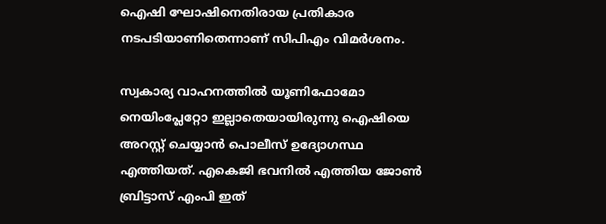ഐഷി ഘോഷിനെതിരായ പ്രതികാര നടപടിയാണിതെന്നാണ് സിപിഎം വിമർശനം.

സ്വകാര്യ വാഹനത്തില്‍ യൂണിഫോമോ നെയിംപ്ലേറ്റോ ഇല്ലാതെയായിരുന്നു ഐഷിയെ അറസ്റ്റ് ചെയ്യാന്‍ പൊലീസ് ഉദ്യോഗസ്ഥ എത്തിയത്. എകെജി ഭവനില്‍ എത്തിയ ജോണ്‍ ബ്രിട്ടാസ് എംപി ഇത്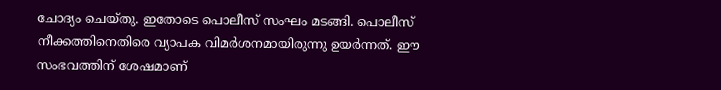ചോദ്യം ചെയ്തു. ഇതോടെ പൊലീസ് സംഘം മടങ്ങി. പൊലീസ് നീക്കത്തിനെതിരെ വ്യാപക വിമര്‍ശനമായിരുന്നു ഉയര്‍ന്നത്. ഈ സംഭവത്തിന് ശേഷമാണ്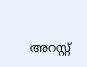അറസ്റ്റ്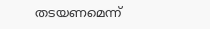തടയണമെന്ന്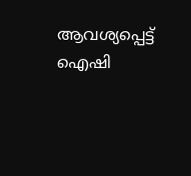ആവശ്യപ്പെട്ട് ഐഷി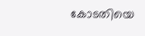കോടതിയെ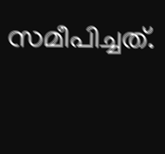സമീപിച്ചത്.